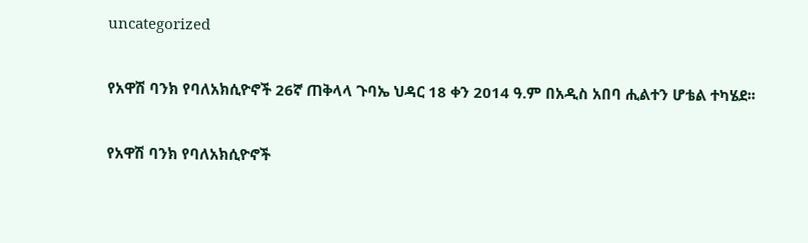uncategorized

የአዋሽ ባንክ የባለአክሲዮኖች 26ኛ ጠቅላላ ጉባኤ ህዳር 18 ቀን 2014 ዓ.ም በአዲስ አበባ ሒልተን ሆቴል ተካሄደ፡፡

የአዋሽ ባንክ የባለአክሲዮኖች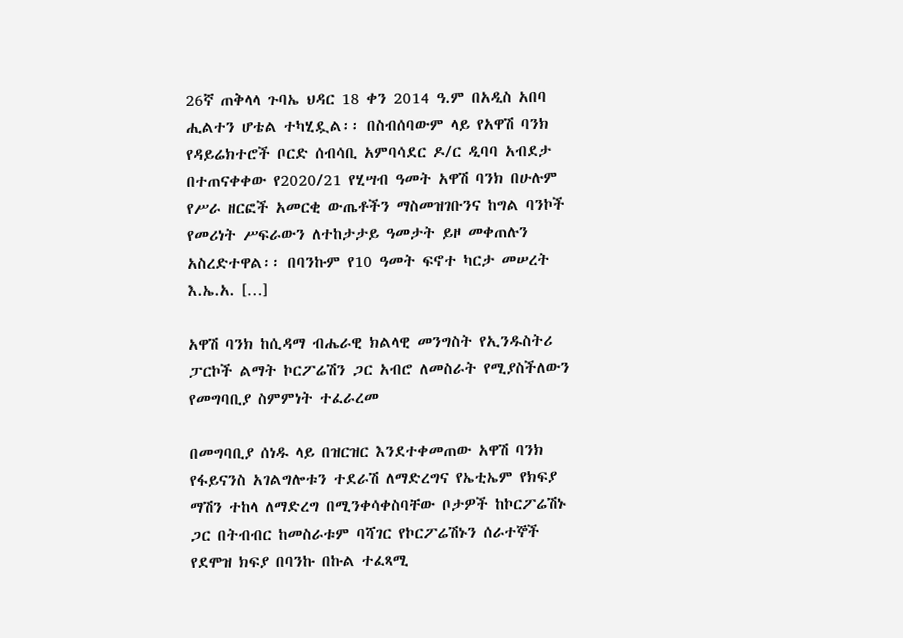26ኛ ጠቅላላ ጉባኤ ህዳር 18 ቀን 2014 ዓ.ም በአዲስ አበባ ሒልተን ሆቴል ተካሂዷል፡፡ በስብሰባውም ላይ የአዋሽ ባንክ የዳይሬክተሮች ቦርድ ሰብሳቢ አምባሳደር ዶ/ር ዲባባ አብደታ በተጠናቀቀው የ2020/21 የሂሣብ ዓመት አዋሽ ባንክ በሁሉም የሥራ ዘርፎች አመርቂ ውጤቶችን ማስመዝገቡንና ከግል ባንኮች የመሪነት ሥፍራውን ለተከታታይ ዓመታት ይዞ መቀጠሉን አስረድተዋል፡፡ በባንኩም የ10 ዓመት ፍኖተ ካርታ መሠረት እ.ኤ.አ. […]

አዋሽ ባንክ ከሲዳማ ብሔራዊ ክልላዊ መንግስት የኢንዱስትሪ ፓርኮች ልማት ኮርፖሬሽን ጋር አብሮ ለመስራት የሚያስችለውን የመግባቢያ ስምምነት ተፈራረመ

በመግባቢያ ሰነዱ ላይ በዝርዝር እንደተቀመጠው አዋሽ ባንክ የፋይናንስ አገልግሎቱን ተደራሽ ለማድረግና የኤቲኤም የክፍያ ማሽን ተከላ ለማድረግ በሚንቀሳቀስባቸው ቦታዎች ከኮርፖሬሽኑ ጋር በትብብር ከመስራቱም ባሻገር የኮርፖሬሽኑን ሰራተኞች የደሞዝ ክፍያ በባንኩ በኩል ተፈጻሚ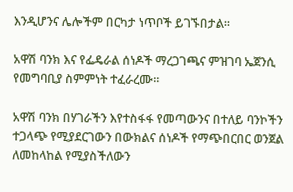እንዲሆንና ሌሎችም በርካታ ነጥቦች ይገኙበታል፡፡

አዋሽ ባንክ እና የፌዴራል ሰነዶች ማረጋገጫና ምዝገባ ኤጀንሲ የመግባቢያ ስምምነት ተፈራረሙ።

አዋሽ ባንክ በሃገራችን እየተስፋፋ የመጣውንና በተለይ ባንኮችን ተጋላጭ የሚያደርገውን በውክልና ሰነዶች የማጭበርበር ወንጀል ለመከላከል የሚያስችለውን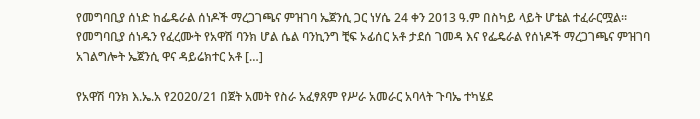የመግባቢያ ሰነድ ከፌዴራል ሰነዶች ማረጋገጫና ምዝገባ ኤጀንሲ ጋር ነሃሴ 24 ቀን 2013 ዓ.ም በስካይ ላይት ሆቴል ተፈራርሟል። የመግባቢያ ሰነዱን የፈረሙት የአዋሽ ባንክ ሆል ሴል ባንኪንግ ቺፍ ኦፊሰር አቶ ታደሰ ገመዳ እና የፌዴራል የሰነዶች ማረጋገጫና ምዝገባ አገልግሎት ኤጀንሲ ዋና ዳይሬክተር አቶ […]

የአዋሽ ባንክ እ.ኤ.አ የ2020/21 በጀት አመት የስራ አፈፃጸም የሥራ አመራር አባላት ጉባኤ ተካሄደ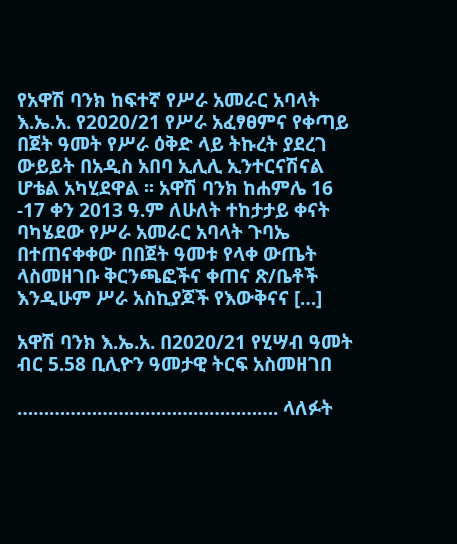የአዋሽ ባንክ ከፍተኛ የሥራ አመራር አባላት እ.ኤ.አ. የ2020/21 የሥራ አፈፃፀምና የቀጣይ በጀት ዓመት የሥራ ዕቅድ ላይ ትኩረት ያደረገ ውይይት በአዲስ አበባ ኢሊሊ ኢንተርናሽናል ሆቴል አካሂደዋል ፡፡ አዋሽ ባንክ ከሐምሌ 16 -17 ቀን 2013 ዓ.ም ለሁለት ተከታታይ ቀናት ባካሄደው የሥራ አመራር አባላት ጉባኤ በተጠናቀቀው በበጀት ዓመቱ የላቀ ውጤት ላስመዘገቡ ቅርንጫፎችና ቀጠና ጽ/ቤቶች እንዲሁም ሥራ አስኪያጆች የእውቅናና […]

አዋሽ ባንክ እ.ኤ.አ. በ2020/21 የሂሣብ ዓመት ብር 5.58 ቢሊዮን ዓመታዊ ትርፍ አስመዘገበ

…………………………………………. ላለፉት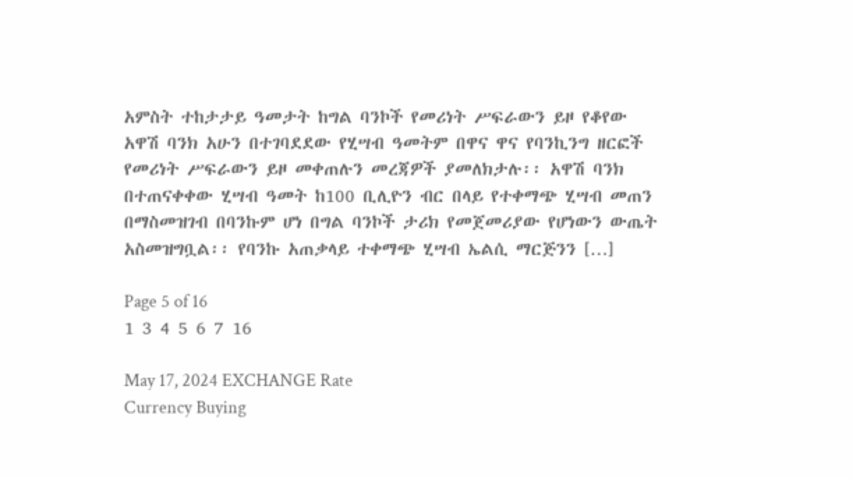አምስት ተከታታይ ዓመታት ከግል ባንኮች የመሪነት ሥፍራውን ይዞ የቆየው አዋሽ ባንክ አሁን በተገባደደው የሂሣብ ዓመትም በዋና ዋና የባንኪንግ ዘርፎች የመሪነት ሥፍራውን ይዞ መቀጠሉን መረጃዎች ያመለክታሉ፡፡ አዋሽ ባንክ በተጠናቀቀው ሂሣብ ዓመት ከ100 ቢሊዮን ብር በላይ የተቀማጭ ሂሣብ መጠን በማስመዝገብ በባንኩም ሆነ በግል ባንኮች ታሪክ የመጀመሪያው የሆነውን ውጤት አስመዝግቧል፡፡ የባንኩ አጠቃላይ ተቀማጭ ሂሣብ ኤልሲ ማርጅንን […]

Page 5 of 16
1 3 4 5 6 7 16

May 17, 2024 EXCHANGE Rate
Currency Buying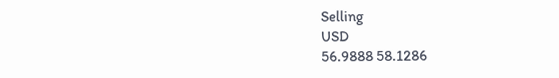Selling
USD
56.9888 58.1286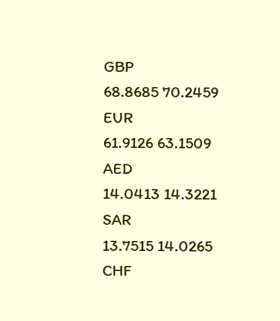GBP
68.8685 70.2459
EUR
61.9126 63.1509
AED
14.0413 14.3221
SAR
13.7515 14.0265
CHF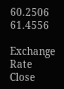60.2506 61.4556

Exchange Rate
Close